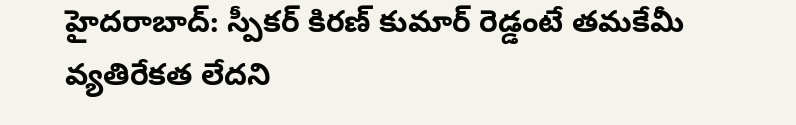హైదరాబాద్: స్పీకర్ కిరణ్ కుమార్ రెడ్డంటే తమకేమీ వ్యతిరేకత లేదని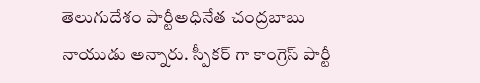తెలుగుదేశం పార్టీఅధినేత చంద్రబాబు నాయుడు అన్నారు. స్పీకర్ గా కాంగ్రెస్ పార్టీ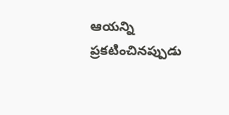ఆయన్ని ప్రకటించినప్పుడు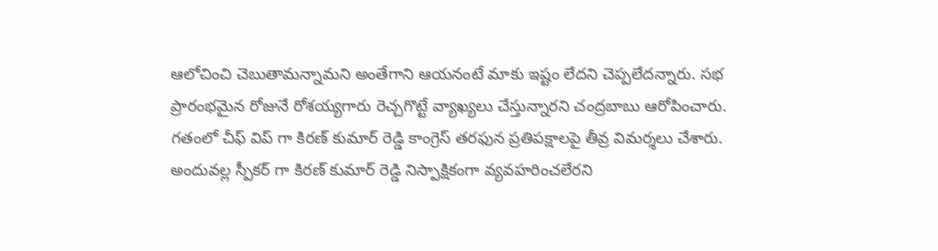ఆలోచించి చెబుతామన్నామని అంతేగాని ఆయనంటే మాకు ఇష్టం లేదని చెప్పలేదన్నారు. సభ ప్రారంభమైన రోజునే రోశయ్యగారు రెచ్చగొట్టే వ్యాఖ్యలు చేస్తున్నారని చంద్రబాబు ఆరోపించారు.
గతంలో చీఫ్ విప్ గా కిరణ్ కుమార్ రెడ్డి కాంగ్రెస్ తరఫున ప్రతిపక్షాలపై తీవ్ర విమర్శలు చేశారు. అందువల్ల స్పీకర్ గా కిరణ్ కుమార్ రెడ్డి నిస్పాక్షికంగా వ్యవహరించలేరని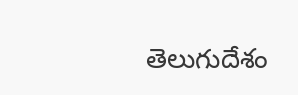తెలుగుదేశం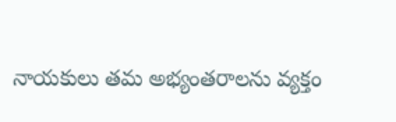నాయకులు తమ అభ్యంతరాలను వ్యక్తం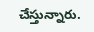చేస్తున్నారు.